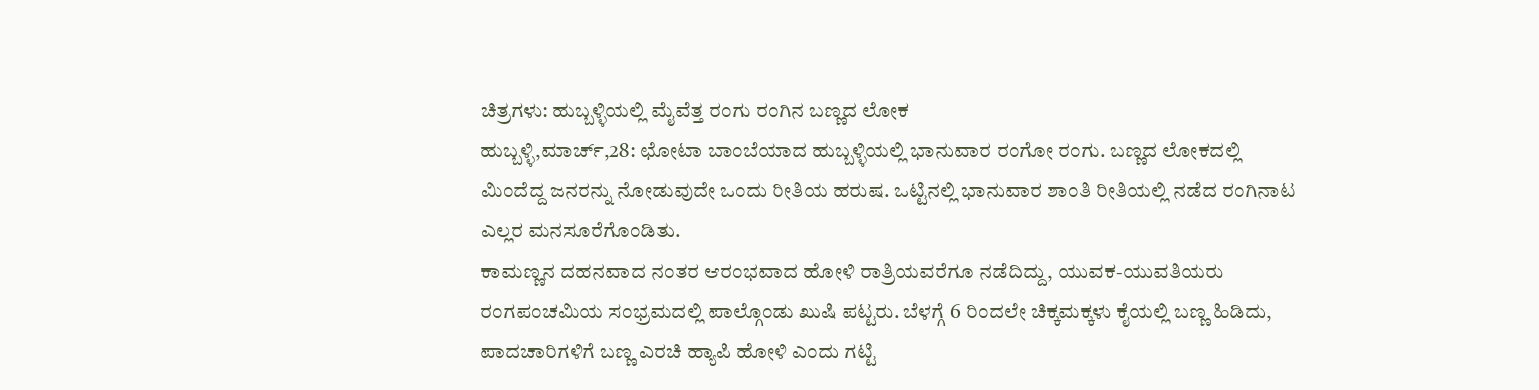ಚಿತ್ರಗಳು: ಹುಬ್ಬಳ್ಳಿಯಲ್ಲಿ ಮೈವೆತ್ತ ರಂಗು ರಂಗಿನ ಬಣ್ಣದ ಲೋಕ
ಹುಬ್ಬಳ್ಳಿ,ಮಾರ್ಚ್,28: ಛೋಟಾ ಬಾಂಬೆಯಾದ ಹುಬ್ಬಳ್ಳಿಯಲ್ಲಿ ಭಾನುವಾರ ರಂಗೋ ರಂಗು. ಬಣ್ಣದ ಲೋಕದಲ್ಲಿ ಮಿಂದೆದ್ದ ಜನರನ್ನು ನೋಡುವುದೇ ಒಂದು ರೀತಿಯ ಹರುಷ. ಒಟ್ಟಿನಲ್ಲಿ ಭಾನುವಾರ ಶಾಂತಿ ರೀತಿಯಲ್ಲಿ ನಡೆದ ರಂಗಿನಾಟ ಎಲ್ಲರ ಮನಸೂರೆಗೊಂಡಿತು.
ಕಾಮಣ್ಣನ ದಹನವಾದ ನಂತರ ಆರಂಭವಾದ ಹೋಳಿ ರಾತ್ರಿಯವರೆಗೂ ನಡೆದಿದ್ದು, ಯುವಕ-ಯುವತಿಯರು ರಂಗಪಂಚಮಿಯ ಸಂಭ್ರಮದಲ್ಲಿ ಪಾಲ್ಗೊಂಡು ಖುಷಿ ಪಟ್ಟರು. ಬೆಳಗ್ಗೆ 6 ರಿಂದಲೇ ಚಿಕ್ಕಮಕ್ಕಳು ಕೈಯಲ್ಲಿ ಬಣ್ಣ ಹಿಡಿದು, ಪಾದಚಾರಿಗಳಿಗೆ ಬಣ್ಣ ಎರಚಿ ಹ್ಯಾಪಿ ಹೋಳಿ ಎಂದು ಗಟ್ಟಿ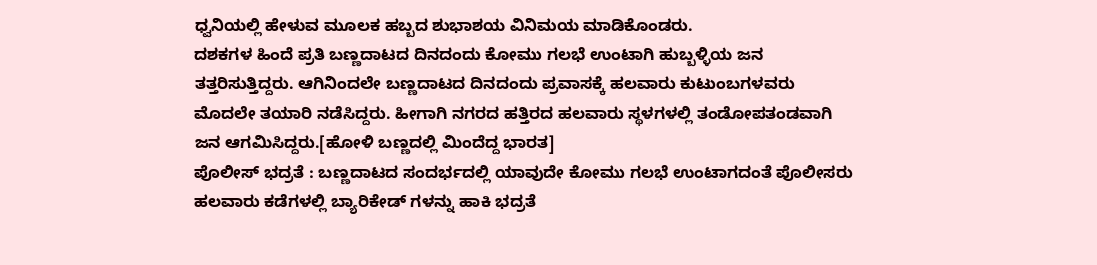ಧ್ವನಿಯಲ್ಲಿ ಹೇಳುವ ಮೂಲಕ ಹಬ್ಬದ ಶುಭಾಶಯ ವಿನಿಮಯ ಮಾಡಿಕೊಂಡರು.
ದಶಕಗಳ ಹಿಂದೆ ಪ್ರತಿ ಬಣ್ಣದಾಟದ ದಿನದಂದು ಕೋಮು ಗಲಭೆ ಉಂಟಾಗಿ ಹುಬ್ಬಳ್ಳಿಯ ಜನ ತತ್ತರಿಸುತ್ತಿದ್ದರು. ಆಗಿನಿಂದಲೇ ಬಣ್ಣದಾಟದ ದಿನದಂದು ಪ್ರವಾಸಕ್ಕೆ ಹಲವಾರು ಕುಟುಂಬಗಳವರು ಮೊದಲೇ ತಯಾರಿ ನಡೆಸಿದ್ದರು. ಹೀಗಾಗಿ ನಗರದ ಹತ್ತಿರದ ಹಲವಾರು ಸ್ಥಳಗಳಲ್ಲಿ ತಂಡೋಪತಂಡವಾಗಿ ಜನ ಆಗಮಿಸಿದ್ದರು.[ಹೋಳಿ ಬಣ್ಣದಲ್ಲಿ ಮಿಂದೆದ್ದ ಭಾರತ]
ಪೊಲೀಸ್ ಭದ್ರತೆ : ಬಣ್ಣದಾಟದ ಸಂದರ್ಭದಲ್ಲಿ ಯಾವುದೇ ಕೋಮು ಗಲಭೆ ಉಂಟಾಗದಂತೆ ಪೊಲೀಸರು ಹಲವಾರು ಕಡೆಗಳಲ್ಲಿ ಬ್ಯಾರಿಕೇಡ್ ಗಳನ್ನು ಹಾಕಿ ಭದ್ರತೆ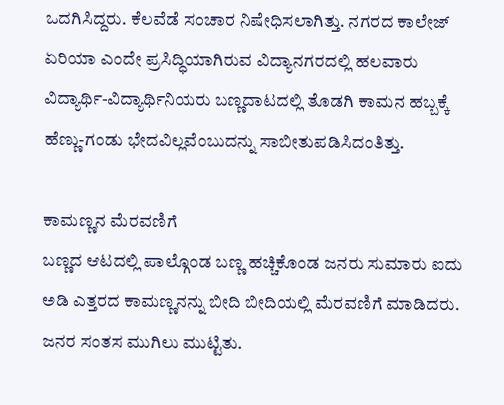ಒದಗಿಸಿದ್ದರು. ಕೆಲವೆಡೆ ಸಂಚಾರ ನಿಷೇಧಿಸಲಾಗಿತ್ತು. ನಗರದ ಕಾಲೇಜ್ ಏರಿಯಾ ಎಂದೇ ಪ್ರಸಿದ್ಧಿಯಾಗಿರುವ ವಿದ್ಯಾನಗರದಲ್ಲಿ ಹಲವಾರು ವಿದ್ಯಾರ್ಥಿ-ವಿದ್ಯಾರ್ಥಿನಿಯರು ಬಣ್ಣದಾಟದಲ್ಲಿ ತೊಡಗಿ ಕಾಮನ ಹಬ್ಬಕ್ಕೆ ಹೆಣ್ಣು-ಗಂಡು ಭೇದವಿಲ್ಲವೆಂಬುದನ್ನು ಸಾಬೀತುಪಡಿಸಿದಂತಿತ್ತು.

ಕಾಮಣ್ಣನ ಮೆರವಣಿಗೆ
ಬಣ್ಣದ ಆಟದಲ್ಲಿ ಪಾಲ್ಗೊಂಡ ಬಣ್ಣ ಹಚ್ಚಿಕೊಂಡ ಜನರು ಸುಮಾರು ಐದು ಅಡಿ ಎತ್ತರದ ಕಾಮಣ್ಣನನ್ನು ಬೀದಿ ಬೀದಿಯಲ್ಲಿ ಮೆರವಣಿಗೆ ಮಾಡಿದರು. ಜನರ ಸಂತಸ ಮುಗಿಲು ಮುಟ್ಟಿತು.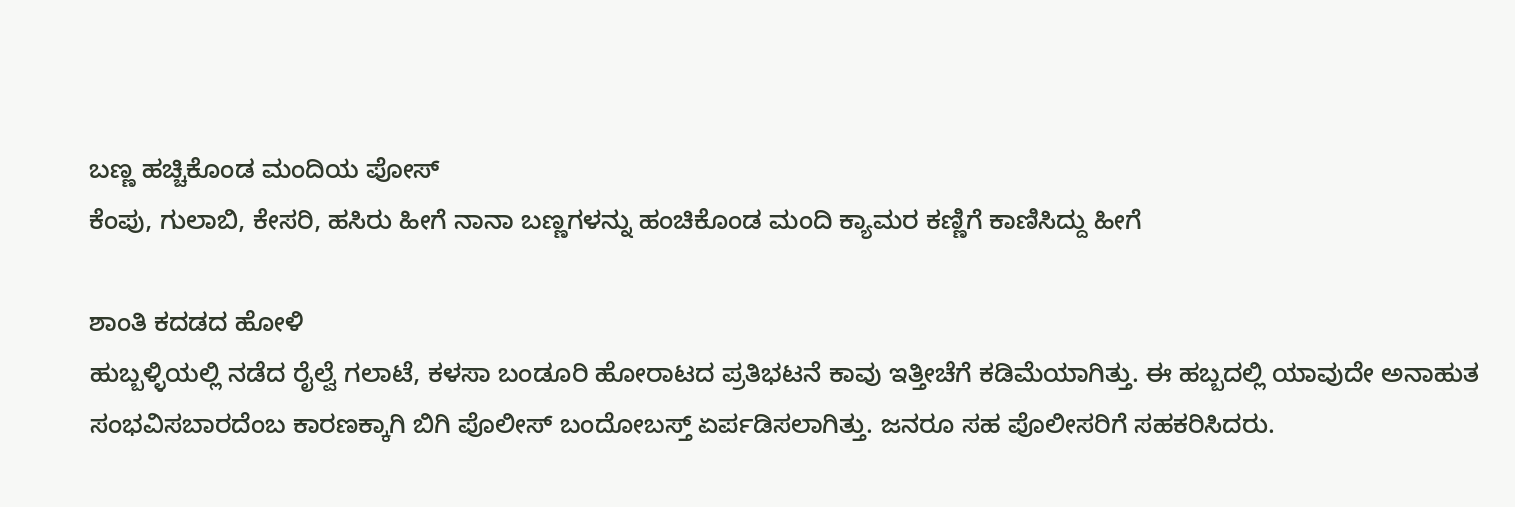ಬಣ್ಣ ಹಚ್ಚಿಕೊಂಡ ಮಂದಿಯ ಪೋಸ್
ಕೆಂಪು, ಗುಲಾಬಿ, ಕೇಸರಿ, ಹಸಿರು ಹೀಗೆ ನಾನಾ ಬಣ್ಣಗಳನ್ನು ಹಂಚಿಕೊಂಡ ಮಂದಿ ಕ್ಯಾಮರ ಕಣ್ಣಿಗೆ ಕಾಣಿಸಿದ್ದು ಹೀಗೆ

ಶಾಂತಿ ಕದಡದ ಹೋಳಿ
ಹುಬ್ಬಳ್ಳಿಯಲ್ಲಿ ನಡೆದ ರೈಲ್ವೆ ಗಲಾಟೆ, ಕಳಸಾ ಬಂಡೂರಿ ಹೋರಾಟದ ಪ್ರತಿಭಟನೆ ಕಾವು ಇತ್ತೀಚೆಗೆ ಕಡಿಮೆಯಾಗಿತ್ತು. ಈ ಹಬ್ಬದಲ್ಲಿ ಯಾವುದೇ ಅನಾಹುತ ಸಂಭವಿಸಬಾರದೆಂಬ ಕಾರಣಕ್ಕಾಗಿ ಬಿಗಿ ಪೊಲೀಸ್ ಬಂದೋಬಸ್ತ್ ಏರ್ಪಡಿಸಲಾಗಿತ್ತು. ಜನರೂ ಸಹ ಪೊಲೀಸರಿಗೆ ಸಹಕರಿಸಿದರು.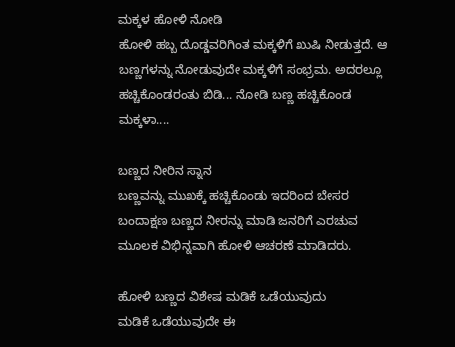ಮಕ್ಕಳ ಹೋಳಿ ನೋಡಿ
ಹೋಳಿ ಹಬ್ಬ ದೊಡ್ಡವರಿಗಿಂತ ಮಕ್ಕಳಿಗೆ ಖುಷಿ ನೀಡುತ್ತದೆ. ಆ ಬಣ್ಣಗಳನ್ನು ನೋಡುವುದೇ ಮಕ್ಕಳಿಗೆ ಸಂಭ್ರಮ. ಅದರಲ್ಲೂ ಹಚ್ಚಿಕೊಂಡರಂತು ಬಿಡಿ... ನೋಡಿ ಬಣ್ಣ ಹಚ್ಚಿಕೊಂಡ ಮಕ್ಕಳಾ....

ಬಣ್ಣದ ನೀರಿನ ಸ್ನಾನ
ಬಣ್ಣವನ್ನು ಮುಖಕ್ಕೆ ಹಚ್ಚಿಕೊಂಡು ಇದರಿಂದ ಬೇಸರ ಬಂದಾಕ್ಷಣ ಬಣ್ಣದ ನೀರನ್ನು ಮಾಡಿ ಜನರಿಗೆ ಎರಚುವ ಮೂಲಕ ವಿಭಿನ್ನವಾಗಿ ಹೋಳಿ ಆಚರಣೆ ಮಾಡಿದರು.

ಹೋಳಿ ಬಣ್ಣದ ವಿಶೇಷ ಮಡಿಕೆ ಒಡೆಯುವುದು
ಮಡಿಕೆ ಒಡೆಯುವುದೇ ಈ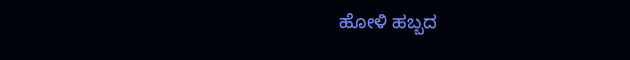ಹೋಳಿ ಹಬ್ಬದ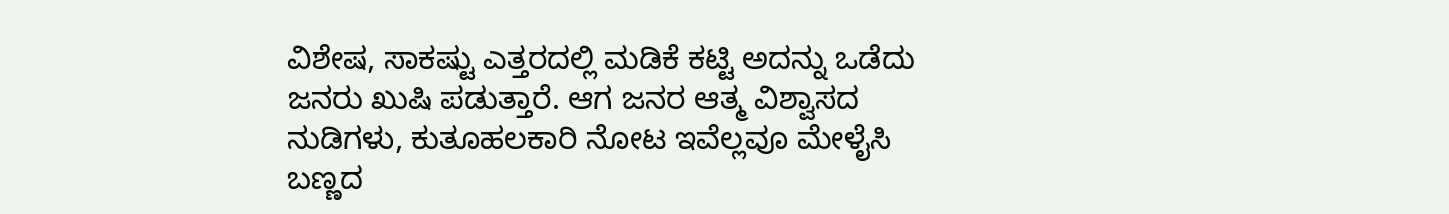ವಿಶೇಷ, ಸಾಕಷ್ಟು ಎತ್ತರದಲ್ಲಿ ಮಡಿಕೆ ಕಟ್ಟಿ ಅದನ್ನು ಒಡೆದು ಜನರು ಖುಷಿ ಪಡುತ್ತಾರೆ. ಆಗ ಜನರ ಆತ್ಮ ವಿಶ್ವಾಸದ ನುಡಿಗಳು, ಕುತೂಹಲಕಾರಿ ನೋಟ ಇವೆಲ್ಲವೂ ಮೇಳೈಸಿ ಬಣ್ಣದ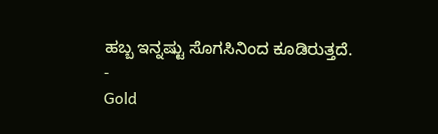ಹಬ್ಬ ಇನ್ನಷ್ಟು ಸೊಗಸಿನಿಂದ ಕೂಡಿರುತ್ತದೆ.
-
Gold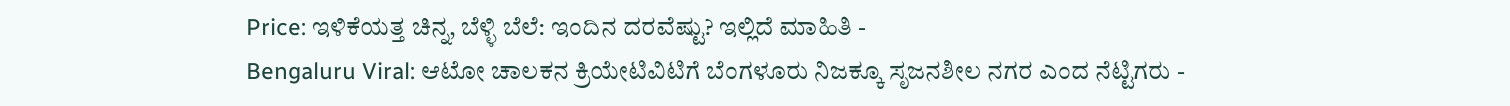Price: ಇಳಿಕೆಯತ್ತ ಚಿನ್ನ, ಬೆಳ್ಳಿ ಬೆಲೆ: ಇಂದಿನ ದರವೆಷ್ಟು? ಇಲ್ಲಿದೆ ಮಾಹಿತಿ -
Bengaluru Viral: ಆಟೋ ಚಾಲಕನ ಕ್ರಿಯೇಟಿವಿಟಿಗೆ ಬೆಂಗಳೂರು ನಿಜಕ್ಕೂ ಸೃಜನಶೀಲ ನಗರ ಎಂದ ನೆಟ್ಟಿಗರು -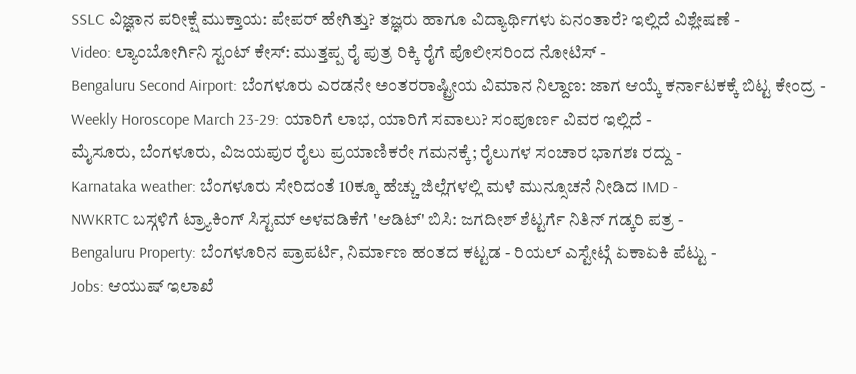SSLC ವಿಜ್ಞಾನ ಪರೀಕ್ಷೆ ಮುಕ್ತಾಯ: ಪೇಪರ್ ಹೇಗಿತ್ತು? ತಜ್ಞರು ಹಾಗೂ ವಿದ್ಯಾರ್ಥಿಗಳು ಏನಂತಾರೆ? ಇಲ್ಲಿದೆ ವಿಶ್ಲೇಷಣೆ -
Video: ಲ್ಯಾಂಬೋರ್ಗಿನಿ ಸ್ಟಂಟ್ ಕೇಸ್: ಮುತ್ತಪ್ಪ ರೈ ಪುತ್ರ ರಿಕ್ಕಿ ರೈಗೆ ಪೊಲೀಸರಿಂದ ನೋಟಿಸ್ -
Bengaluru Second Airport: ಬೆಂಗಳೂರು ಎರಡನೇ ಅಂತರರಾಷ್ಟ್ರೀಯ ವಿಮಾನ ನಿಲ್ದಾಣ: ಜಾಗ ಆಯ್ಕೆ ಕರ್ನಾಟಕಕ್ಕೆ ಬಿಟ್ಟ ಕೇಂದ್ರ -
Weekly Horoscope March 23-29: ಯಾರಿಗೆ ಲಾಭ, ಯಾರಿಗೆ ಸವಾಲು? ಸಂಪೂರ್ಣ ವಿವರ ಇಲ್ಲಿದೆ -
ಮೈಸೂರು, ಬೆಂಗಳೂರು, ವಿಜಯಪುರ ರೈಲು ಪ್ರಯಾಣಿಕರೇ ಗಮನಕ್ಕೆ; ರೈಲುಗಳ ಸಂಚಾರ ಭಾಗಶಃ ರದ್ದು -
Karnataka weather: ಬೆಂಗಳೂರು ಸೇರಿದಂತೆ 10ಕ್ಕೂ ಹೆಚ್ಚು ಜಿಲ್ಲೆಗಳಲ್ಲಿ ಮಳೆ ಮುನ್ಸೂಚನೆ ನೀಡಿದ IMD -
NWKRTC ಬಸ್ಗಳಿಗೆ ಟ್ರ್ಯಾಕಿಂಗ್ ಸಿಸ್ಟಮ್ ಅಳವಡಿಕೆಗೆ 'ಆಡಿಟ್' ಬಿಸಿ: ಜಗದೀಶ್ ಶೆಟ್ಟರ್ಗೆ ನಿತಿನ್ ಗಡ್ಕರಿ ಪತ್ರ -
Bengaluru Property: ಬೆಂಗಳೂರಿನ ಪ್ರಾಪರ್ಟಿ, ನಿರ್ಮಾಣ ಹಂತದ ಕಟ್ಟಡ - ರಿಯಲ್ ಎಸ್ಟೇಟ್ಗೆ ಏಕಾಏಕಿ ಪೆಟ್ಟು -
Jobs: ಆಯುಷ್ ಇಲಾಖೆ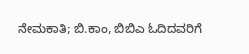ನೇಮಕಾತಿ; ಬಿ.ಕಾಂ, ಬಿಬಿಎ ಓದಿದವರಿಗೆ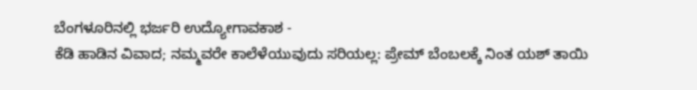ಬೆಂಗಳೂರಿನಲ್ಲಿ ಭರ್ಜರಿ ಉದ್ಯೋಗಾವಕಾಶ -
ಕೆಡಿ ಹಾಡಿನ ವಿವಾದ; ನಮ್ಮವರೇ ಕಾಲೆಳೆಯುವುದು ಸರಿಯಲ್ಲ: ಪ್ರೇಮ್ ಬೆಂಬಲಕ್ಕೆ ನಿಂತ ಯಶ್ ತಾಯಿ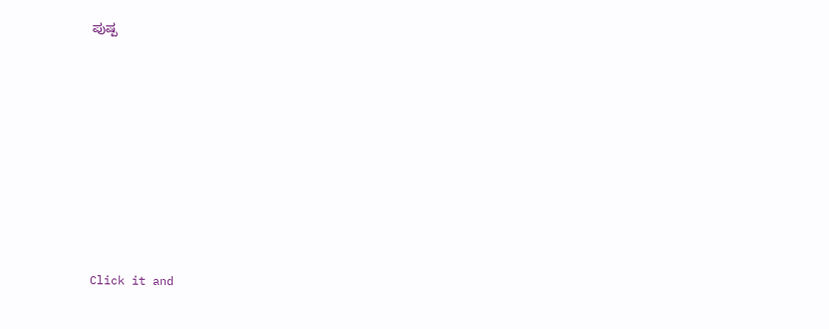ಪುಷ್ಪ












Click it and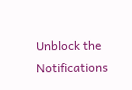Unblock the Notifications